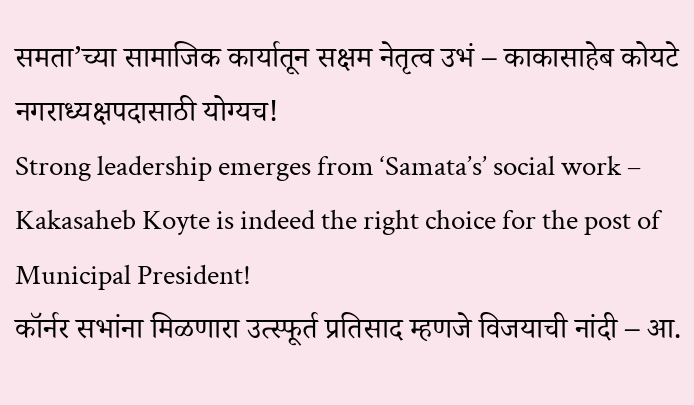समता’च्या सामाजिक कार्यातून सक्षम नेतृत्व उभं – काकासाहेब कोयटे नगराध्यक्षपदासाठी योग्यच!
Strong leadership emerges from ‘Samata’s’ social work – Kakasaheb Koyte is indeed the right choice for the post of Municipal President!
कॉर्नर सभांना मिळणारा उत्स्फूर्त प्रतिसाद म्हणजे विजयाची नांदी – आ.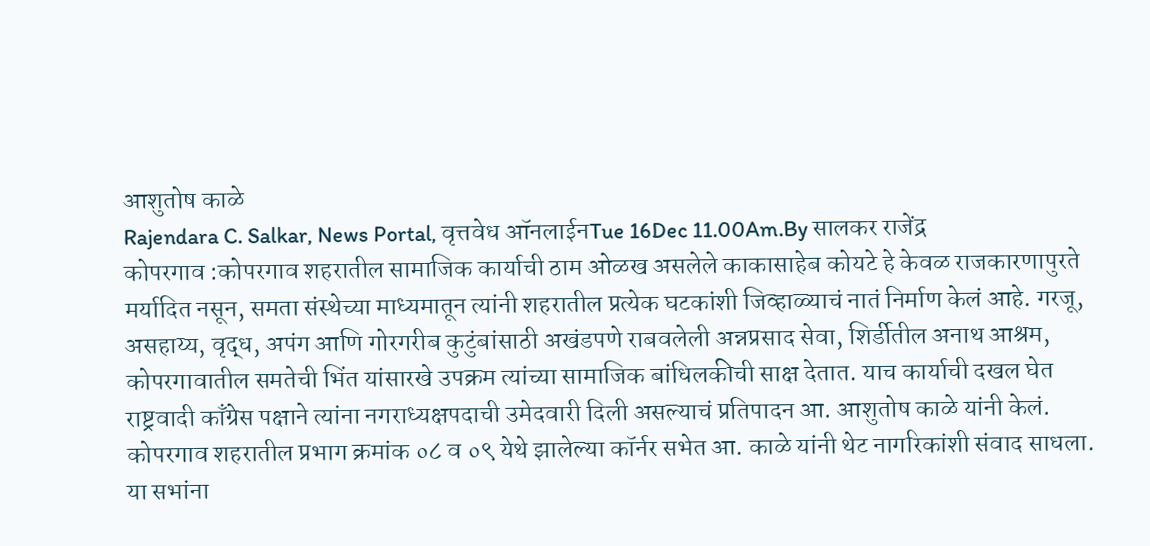आशुतोष काळे
Rajendara C. Salkar, News Portal, वृत्तवेध ऑनलाईनTue 16Dec 11.00Am.By सालकर राजेंद्र
कोपरगाव :कोपरगाव शहरातील सामाजिक कार्याची ठाम ओळख असलेले काकासाहेब कोयटे हे केवळ राजकारणापुरते मर्यादित नसून, समता संस्थेच्या माध्यमातून त्यांनी शहरातील प्रत्येक घटकांशी जिव्हाळ्याचं नातं निर्माण केलं आहे. गरजू, असहाय्य, वृद्ध, अपंग आणि गोरगरीब कुटुंबांसाठी अखंडपणे राबवलेली अन्नप्रसाद सेवा, शिर्डीतील अनाथ आश्रम, कोपरगावातील समतेची भिंत यांसारखे उपक्रम त्यांच्या सामाजिक बांधिलकीची साक्ष देतात. याच कार्याची दखल घेत राष्ट्रवादी काँग्रेस पक्षाने त्यांना नगराध्यक्षपदाची उमेदवारी दिली असल्याचं प्रतिपादन आ. आशुतोष काळे यांनी केलं.
कोपरगाव शहरातील प्रभाग क्रमांक ०८ व ०९ येथे झालेल्या कॉर्नर सभेत आ. काळे यांनी थेट नागरिकांशी संवाद साधला. या सभांना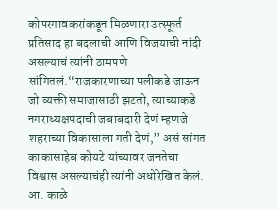कोपरगावकरांकडून मिळणारा उत्स्फूर्त प्रतिसाद हा बदलाची आणि विजयाची नांदी असल्याचं त्यांनी ठामपणे सांगितलं.“राजकारणाच्या पलीकडे जाऊन जो व्यक्ती समाजासाठी झटतो, त्याच्याकडे नगराध्यक्षपदाची जबाबदारी देणं म्हणजे शहराच्या विकासाला गती देणं,” असं सांगत काकासाहेब कोयटे यांच्यावर जनतेचा विश्वास असल्याचंही त्यांनी अधोरेखित केलं.
आ. काळे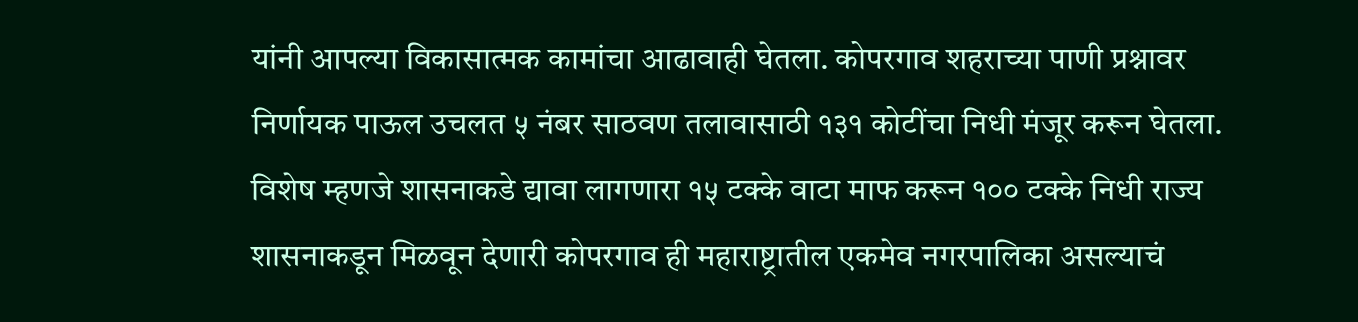यांनी आपल्या विकासात्मक कामांचा आढावाही घेतला. कोपरगाव शहराच्या पाणी प्रश्नावर निर्णायक पाऊल उचलत ५ नंबर साठवण तलावासाठी १३१ कोटींचा निधी मंजूर करून घेतला. विशेष म्हणजे शासनाकडे द्यावा लागणारा १५ टक्के वाटा माफ करून १०० टक्के निधी राज्य शासनाकडून मिळवून देणारी कोपरगाव ही महाराष्ट्रातील एकमेव नगरपालिका असल्याचं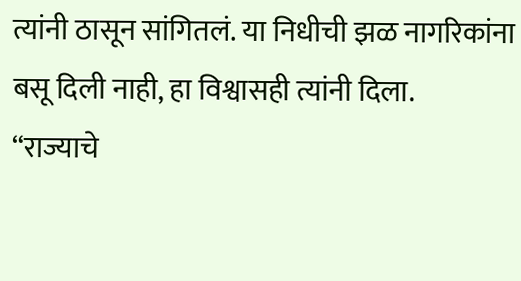त्यांनी ठासून सांगितलं. या निधीची झळ नागरिकांना बसू दिली नाही, हा विश्वासही त्यांनी दिला.
“राज्याचे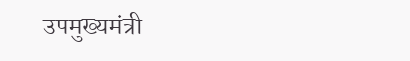उपमुख्यमंत्री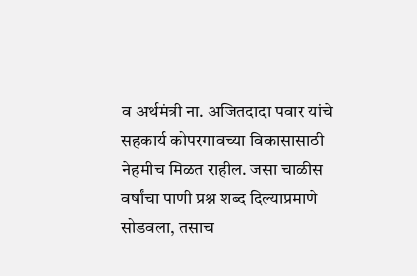व अर्थमंत्री ना. अजितदादा पवार यांचे सहकार्य कोपरगावच्या विकासासाठी नेहमीच मिळत राहील. जसा चाळीस वर्षांचा पाणी प्रश्न शब्द दिल्याप्रमाणे सोडवला, तसाच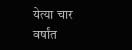येत्या चार वर्षांत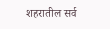शहरातील सर्व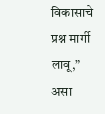विकासाचे प्रश्न मार्गी लावू,” असा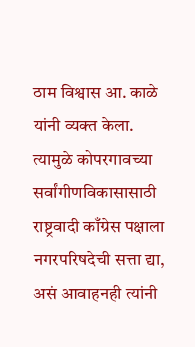ठाम विश्वास आ. काळे यांनी व्यक्त केला.
त्यामुळे कोपरगावच्या सर्वांगीणविकासासाठी राष्ट्रवादी काँग्रेस पक्षाला नगरपरिषदेची सत्ता द्या, असं आवाहनही त्यांनी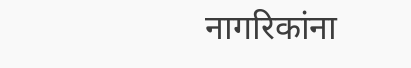नागरिकांना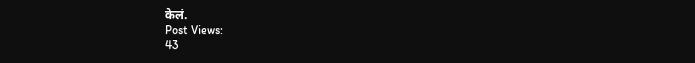केलं.
Post Views:
43